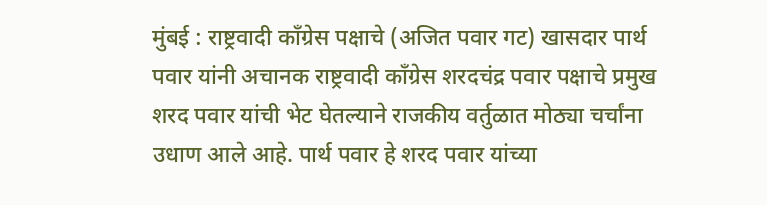मुंबई : राष्ट्रवादी काँग्रेस पक्षाचे (अजित पवार गट) खासदार पार्थ पवार यांनी अचानक राष्ट्रवादी काँग्रेस शरदचंद्र पवार पक्षाचे प्रमुख शरद पवार यांची भेट घेतल्याने राजकीय वर्तुळात मोठ्या चर्चांना उधाण आले आहे. पार्थ पवार हे शरद पवार यांच्या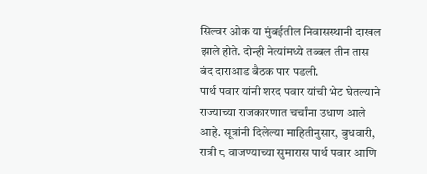सिल्वर ओक या मुंबईतील निवासस्थानी दाखल झाले होते. दोन्ही नेत्यांमध्ये तब्बल तीन तास बंद दाराआड बैठक पार पडली.
पार्थ पवार यांनी शरद पवार यांची भेट घेतल्याने राज्याच्या राजकारणात चर्चांना उधाण आले आहे. सूत्रांनी दिलेल्या माहितीनुसार, बुधवारी, रात्री ८ वाजण्याच्या सुमारास पार्थ पवार आणि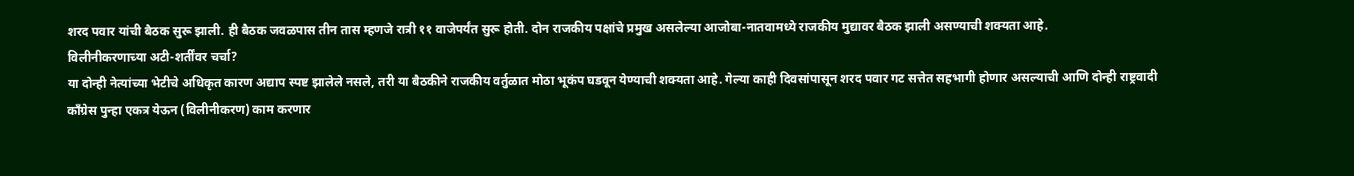शरद पवार यांची बैठक सुरू झाली. ही बैठक जवळपास तीन तास म्हणजे रात्री ११ वाजेपर्यंत सुरू होती. दोन राजकीय पक्षांचे प्रमुख असलेल्या आजोबा-नातवामध्ये राजकीय मुद्यावर बैठक झाली असण्याची शक्यता आहे.
विलीनीकरणाच्या अटी-शर्तींवर चर्चा?
या दोन्ही नेत्यांच्या भेटीचे अधिकृत कारण अद्याप स्पष्ट झालेले नसले, तरी या बैठकीने राजकीय वर्तुळात मोठा भूकंप घडवून येण्याची शक्यता आहे. गेल्या काही दिवसांपासून शरद पवार गट सत्तेत सहभागी होणार असल्याची आणि दोन्ही राष्ट्रवादी काँग्रेस पुन्हा एकत्र येऊन (विलीनीकरण) काम करणार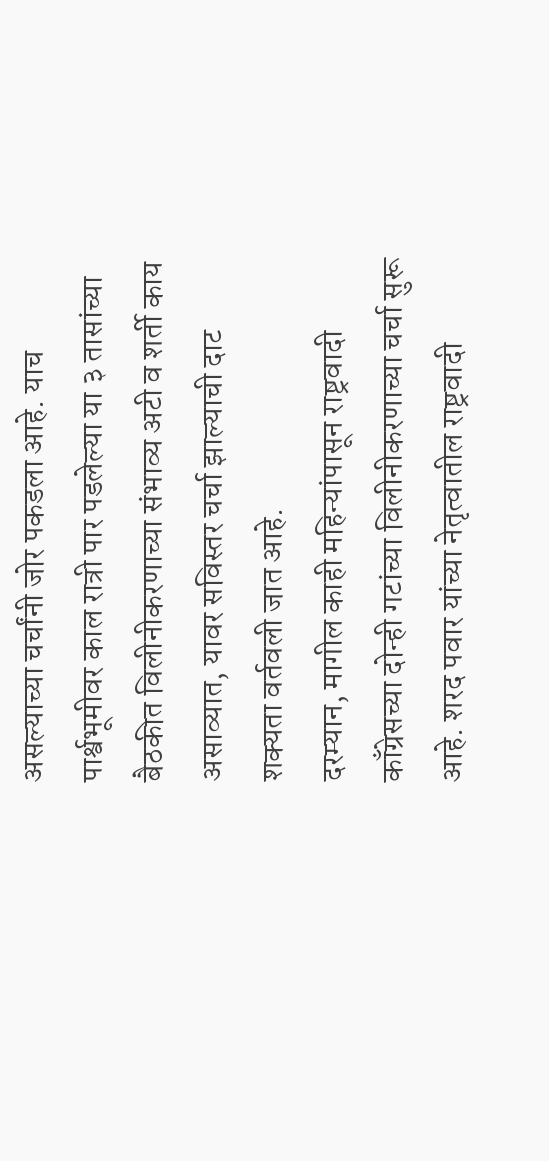असल्याच्या चर्चांनी जोर पकडला आहे. याच पार्श्वभूमीवर काल रात्री पार पडलेल्या या ३ तासांच्या बैठकीत विलीनीकरणाच्या संभाव्य अटी व शर्ती काय असाव्यात, यावर सविस्तर चर्चा झाल्याची दाट शक्यता वर्तवली जात आहे.
दरम्यान, मागील काही महिन्यांपासून राष्ट्रवादी काँग्रेसच्या दोन्ही गटांच्या विलीनीकरणाच्या चर्चा सुरू आहे. शरद पवार यांच्या नेतृत्वातील राष्ट्रवादी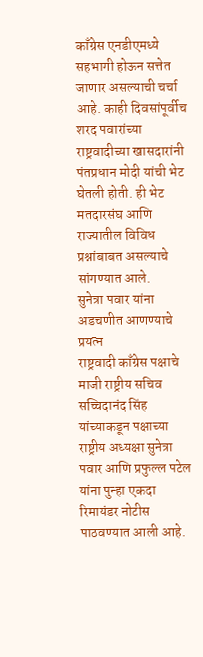काँग्रेस एनडीएमध्ये सहभागी होऊन सत्तेत जाणार असल्याची चर्चा आहे. काही दिवसांपूर्वीच शरद पवारांच्या राष्ट्रवादीच्या खासदारांनी पंतप्रधान मोदी यांची भेट घेतली होती. ही भेट मतदारसंघ आणि राज्यातील विविध प्रश्नांबाबत असल्याचे सांगण्यात आले.
सुनेत्रा पवार यांना अडचणीत आणण्याचे प्रयत्न
राष्ट्रवादी काँग्रेस पक्षाचे माजी राष्ट्रीय सचिव सच्चिदानंद सिंह यांच्याकडून पक्षाच्या राष्ट्रीय अध्यक्षा सुनेत्रा पवार आणि प्रफुल्ल पटेल यांना पुन्हा एकदा रिमायंडर नोटीस पाठवण्यात आली आहे.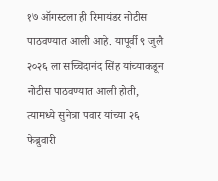१७ ऑगस्टला ही रिमायंडर नोटीस पाठवण्यात आली आहे. यापूर्वी ९ जुलै २०२६ ला सच्चिदानंद सिंह यांच्याकडून नोटीस पाठवण्यात आली होती, त्यामध्ये सुनेत्रा पवार यांच्या २६ फेब्रुवारी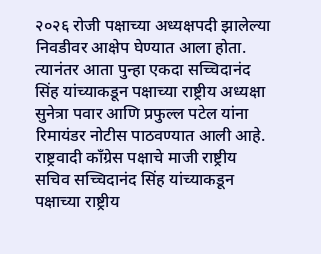२०२६ रोजी पक्षाच्या अध्यक्षपदी झालेल्या निवडीवर आक्षेप घेण्यात आला होता. त्यानंतर आता पुन्हा एकदा सच्चिदानंद सिंह यांच्याकडून पक्षाच्या राष्ट्रीय अध्यक्षा सुनेत्रा पवार आणि प्रफुल्ल पटेल यांना रिमायंडर नोटीस पाठवण्यात आली आहे.
राष्ट्रवादी काँग्रेस पक्षाचे माजी राष्ट्रीय सचिव सच्चिदानंद सिंह यांच्याकडून पक्षाच्या राष्ट्रीय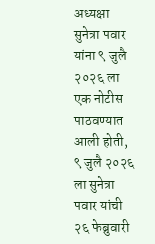अध्यक्षा सुनेत्रा पवार यांना ९ जुलै २०२६ ला एक नोटीस पाठवण्यात आली होती, ९ जुलै २०२६ ला सुनेत्रा पवार यांची २६ फेब्रुवारी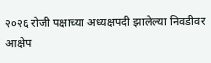२०२६ रोजी पक्षाच्या अध्यक्षपदी झालेल्या निवडीवर आक्षेप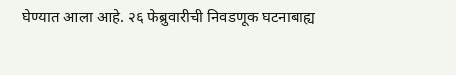घेण्यात आला आहे. २६ फेब्रुवारीची निवडणूक घटनाबाह्य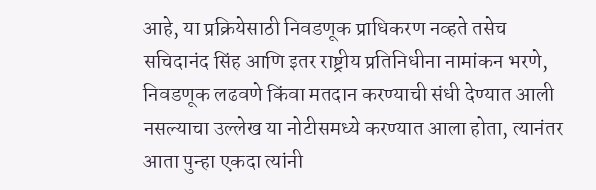आहे, या प्रक्रियेसाठी निवडणूक प्राधिकरण नव्हते तसेच सचिदानंद सिंह आणि इतर राष्ट्रीय प्रतिनिधीना नामांकन भरणे, निवडणूक लढवणे किंवा मतदान करण्याची संधी देण्यात आली नसल्याचा उल्लेख या नोटीसमध्ये करण्यात आला होता, त्यानंतर आता पुन्हा एकदा त्यांनी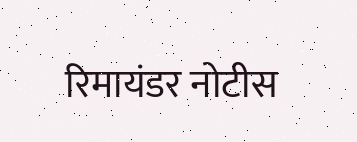रिमायंडर नोटीस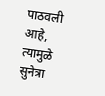पाठवली आहे, त्यामुळे सुनेत्रा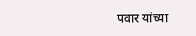पवार यांच्या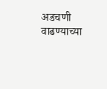अडचणी वाढण्याच्या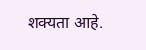शक्यता आहे.